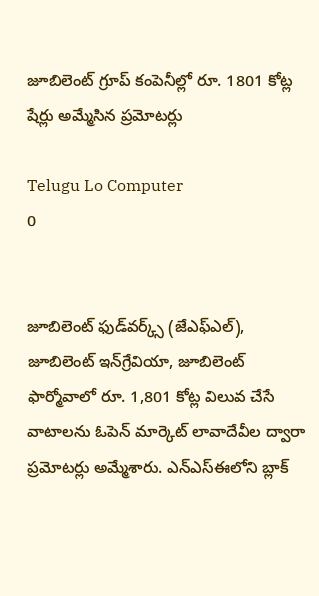జూబిలెంట్‌ గ్రూప్‌ కంపెనీల్లో రూ. 1801 కోట్ల షేర్లు అమ్మేసిన ప్రమోటర్లు

Telugu Lo Computer
0


జూబిలెంట్‌ ఫుడ్‌వర్క్స్‌ (జేఎఫ్‌ఎల్‌), జూబిలెంట్‌ ఇన్‌గ్రేవియా, జూబిలెంట్‌ ఫార్మోవాలో రూ. 1,801 కోట్ల విలువ చేసే వాటాలను ఓపెన్‌ మార్కెట్‌ లావాదేవీల ద్వారా ప్రమోటర్లు అమ్మేశారు. ఎన్‌ఎస్‌ఈలోని బ్లాక్‌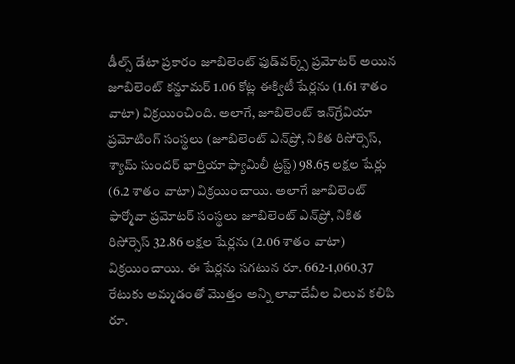డీల్స్‌ డేటా ప్రకారం జూబిలెంట్‌ ఫుడ్‌వర్క్స్‌ ప్రమోటర్‌ అయిన జూబిలెంట్‌ కన్జూమర్‌ 1.06 కోట్ల ఈక్విటీ షేర్లను (1.61 శాతం వాటా) విక్రయించింది. అలాగే, జూబిలెంట్‌ ఇన్‌గ్రేవియా ప్రమోటింగ్‌ సంస్థలు (జూబిలెంట్‌ ఎన్‌ప్రో, నికిత రిసోర్సెస్, శ్యామ్‌ సుందర్‌ భార్తియా ఫ్యామిలీ ట్రస్ట్‌) 98.65 లక్షల షేర్లు (6.2 శాతం వాటా) విక్రయించాయి. అలాగే జూబిలెంట్‌ ఫార్మోవా ప్రమోటర్‌ సంస్థలు జూబిలెంట్‌ ఎన్‌ప్రో, నికిత రిసోర్సెస్‌ 32.86 లక్షల షేర్లను (2.06 శాతం వాటా) విక్రయించాయి. ఈ షేర్లను సగటున రూ. 662-1,060.37 రేటుకు అమ్మడంతో మొత్తం అన్ని లావాదేవీల విలువ కలిపి రూ.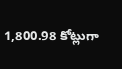1,800.98 కోట్లుగా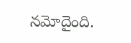నమోదైంది.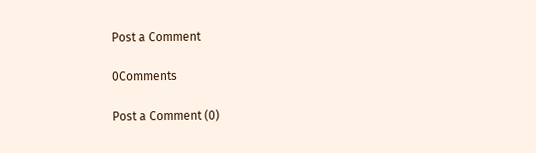Post a Comment

0Comments

Post a Comment (0)